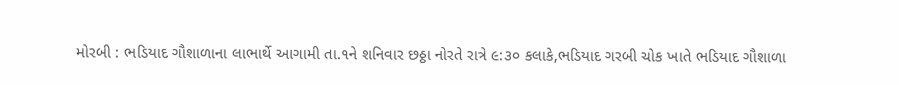મોરબી : ભડિયાદ ગૌશાળાના લાભાર્થે આગામી તા.૧ને શનિવાર છઠ્ઠા નોરતે રાત્રે ૯:૩૦ કલાકે,ભડિયાદ ગરબી ચોક ખાતે ભડિયાદ ગૌશાળા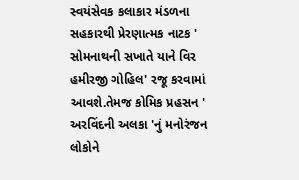સ્વયંસેવક કલાકાર મંડળના સહકારથી પ્રેરણાત્મક નાટક ' સોમનાથની સખાતે યાને વિર હમીરજી ગોહિલ' રજૂ કરવામાં આવશે.તેમજ કોમિક પ્રહસન ' અરવિંદની અલકા 'નું મનોરંજન લોકોને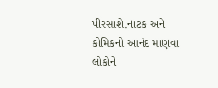પીરસાશે.નાટક અને કોમિકનો આનંદ માણવા લોકોને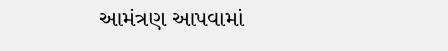આમંત્રણ આપવામાં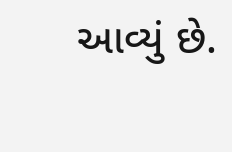આવ્યું છે.